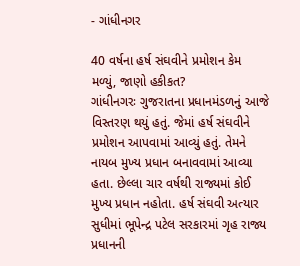- ગાંધીનગર

40 વર્ષના હર્ષ સંઘવીને પ્રમોશન કેમ મળ્યું, જાણો હકીકત?
ગાંધીનગરઃ ગુજરાતના પ્રધાનમંડળનું આજે વિસ્તરણ થયું હતું. જેમાં હર્ષ સંઘવીને પ્રમોશન આપવામાં આવ્યું હતું. તેમને નાયબ મુખ્ય પ્રધાન બનાવવામાં આવ્યા હતા. છેલ્લા ચાર વર્ષથી રાજ્યમાં કોઈ મુખ્ય પ્રધાન નહોતા. હર્ષ સંઘવી અત્યાર સુધીમાં ભૂપેન્દ્ર પટેલ સરકારમાં ગૃહ રાજ્ય પ્રધાનની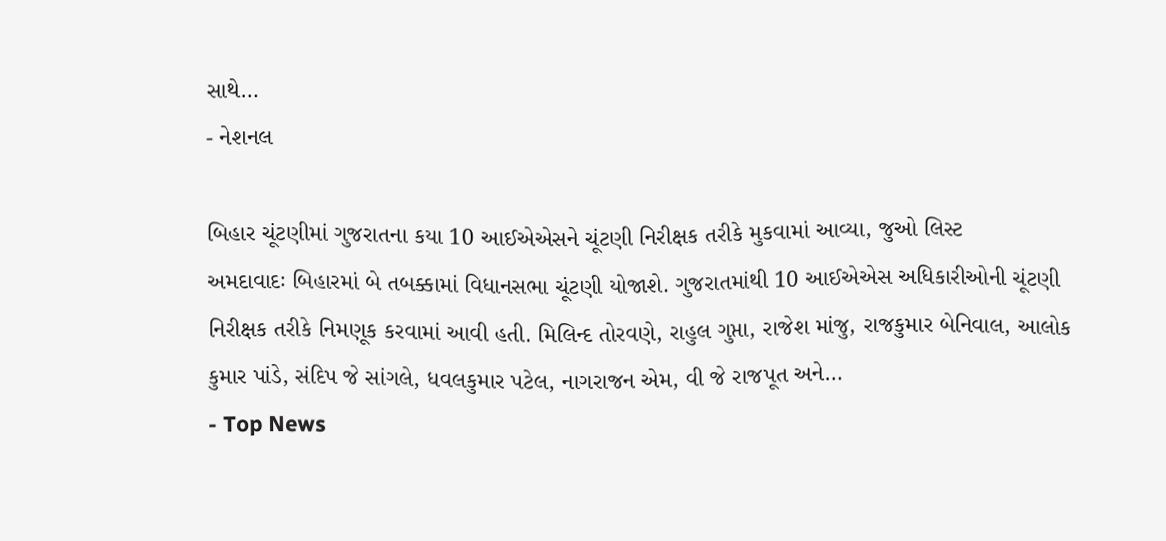સાથે…
- નેશનલ

બિહાર ચૂંટણીમાં ગુજરાતના કયા 10 આઈએએસને ચૂંટણી નિરીક્ષક તરીકે મુકવામાં આવ્યા, જુઓ લિસ્ટ
અમદાવાદઃ બિહારમાં બે તબક્કામાં વિધાનસભા ચૂંટણી યોજાશે. ગુજરાતમાંથી 10 આઈએએસ અધિકારીઓની ચૂંટણી નિરીક્ષક તરીકે નિમણૂક કરવામાં આવી હતી. મિલિન્દ તોરવણે, રાહુલ ગુપ્તા, રાજેશ માંજુ, રાજકુમાર બેનિવાલ, આલોક કુમાર પાંડે, સંદિપ જે સાંગલે, ધવલકુમાર પટેલ, નાગરાજન એમ, વી જે રાજપૂત અને…
- Top News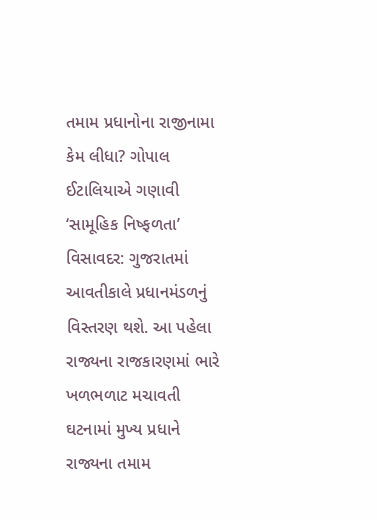તમામ પ્રધાનોના રાજીનામા કેમ લીધા? ગોપાલ ઈટાલિયાએ ગણાવી ‘સામૂહિક નિષ્ફળતા’
વિસાવદર: ગુજરાતમાં આવતીકાલે પ્રધાનમંડળનું વિસ્તરણ થશે. આ પહેલા રાજ્યના રાજકારણમાં ભારે ખળભળાટ મચાવતી ઘટનામાં મુખ્ય પ્રધાને રાજ્યના તમામ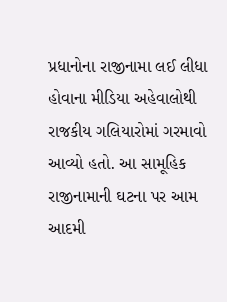પ્રધાનોના રાજીનામા લઈ લીધા હોવાના મીડિયા અહેવાલોથી રાજકીય ગલિયારોમાં ગરમાવો આવ્યો હતો. આ સામૂહિક રાજીનામાની ઘટના પર આમ આદમી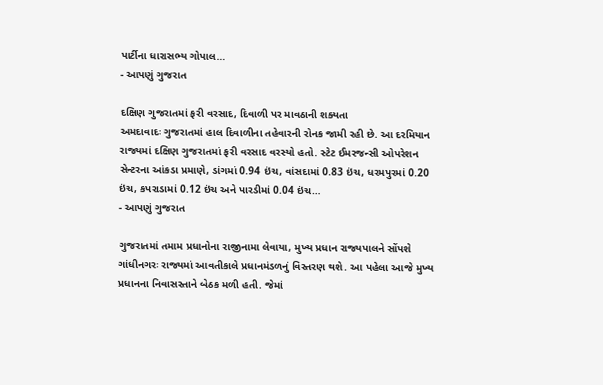પાર્ટીના ધારાસભ્ય ગોપાલ…
- આપણું ગુજરાત

દક્ષિણ ગુજરાતમાં ફરી વરસાદ, દિવાળી પર માવઠાની શક્યતા
અમદાવાદઃ ગુજરાતમાં હાલ દિવાળીના તહેવારની રોનક જામી રહી છે. આ દરમિયાન રાજ્યમાં દક્ષિણ ગુજરાતમાં ફરી વરસાદ વરસ્યો હતો. સ્ટેટ ઈમરજન્સી ઓપરેશન સેન્ટરના આંકડા પ્રમાણે, ડાંગમાં 0.94 ઇંચ, વાંસદામાં 0.83 ઇંચ, ધરમપુરમાં 0.20 ઇંચ, કપરાડામાં 0.12 ઇંચ અને પારડીમાં 0.04 ઇંચ…
- આપણું ગુજરાત

ગુજરાતમાં તમામ પ્રધાનોના રાજીનામા લેવાયા, મુખ્ય પ્રધાન રાજ્યપાલને સોંપશે
ગાંધીનગરઃ રાજ્યમાં આવતીકાલે પ્રધાનમંડળનું વિસ્તરણ થશે. આ પહેલા આજે મુખ્ય પ્રધાનના નિવાસસ્તાને બેઠક મળી હતી. જેમાં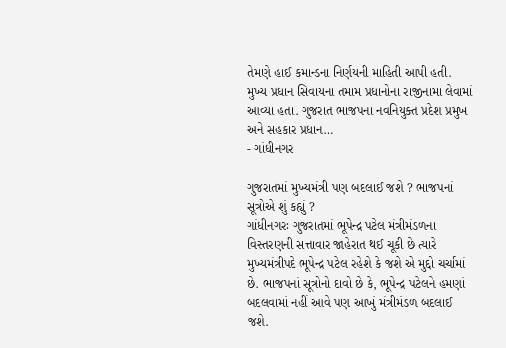તેમણે હાઈ કમાન્ડના નિર્ણયની માહિતી આપી હતી. મુખ્ય પ્રધાન સિવાયના તમામ પ્રધાનોના રાજીનામા લેવામાં આવ્યા હતા. ગુજરાત ભાજપના નવનિયુક્ત પ્રદેશ પ્રમુખ અને સહકાર પ્રધાન…
- ગાંધીનગર

ગુજરાતમાં મુખ્યમંત્રી પણ બદલાઈ જશે ? ભાજપનાં સૂત્રોએ શું કહ્યું ?
ગાંધીનગરઃ ગુજરાતમાં ભૂપેન્દ્ર પટેલ મંત્રીમંડળના વિસ્તરણની સત્તાવાર જાહેરાત થઈ ચૂકી છે ત્યારે મુખ્યમંત્રીપદે ભૂપેન્દ્ર પટેલ રહેશે કે જશે એ મુદ્દો ચર્ચામાં છે. ભાજપનાં સૂત્રોનો દાવો છે કે, ભૂપેન્દ્ર પટેલને હમણાં બદલવામાં નહીં આવે પણ આખું મંત્રીમંડળ બદલાઈ જશે.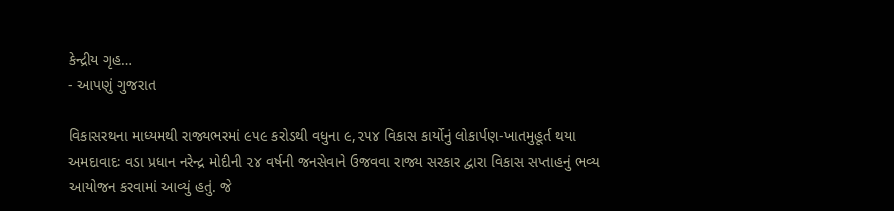કેન્દ્રીય ગૃહ…
- આપણું ગુજરાત

વિકાસરથના માધ્યમથી રાજ્યભરમાં ૯૫૯ કરોડથી વધુના ૯,૨૫૪ વિકાસ કાર્યોનું લોકાર્પણ-ખાતમુહૂર્ત થયા
અમદાવાદઃ વડા પ્રધાન નરેન્દ્ર મોદીની ૨૪ વર્ષની જનસેવાને ઉજવવા રાજ્ય સરકાર દ્વારા વિકાસ સપ્તાહનું ભવ્ય આયોજન કરવામાં આવ્યું હતું. જે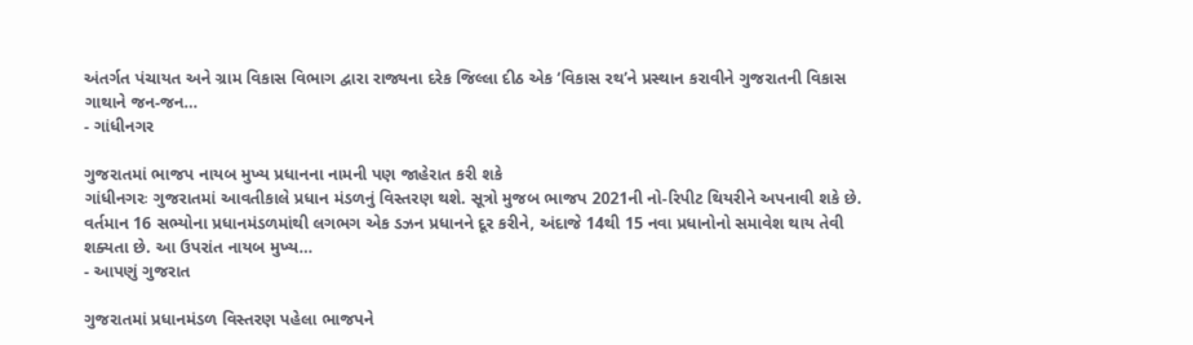અંતર્ગત પંચાયત અને ગ્રામ વિકાસ વિભાગ દ્વારા રાજ્યના દરેક જિલ્લા દીઠ એક ‘વિકાસ રથ’ને પ્રસ્થાન કરાવીને ગુજરાતની વિકાસ ગાથાને જન-જન…
- ગાંધીનગર

ગુજરાતમાં ભાજપ નાયબ મુખ્ય પ્રધાનના નામની પણ જાહેરાત કરી શકે
ગાંધીનગરઃ ગુજરાતમાં આવતીકાલે પ્રધાન મંડળનું વિસ્તરણ થશે. સૂત્રો મુજબ ભાજપ 2021ની નો-રિપીટ થિયરીને અપનાવી શકે છે. વર્તમાન 16 સભ્યોના પ્રધાનમંડળમાંથી લગભગ એક ડઝન પ્રધાનને દૂર કરીને, અંદાજે 14થી 15 નવા પ્રધાનોનો સમાવેશ થાય તેવી શક્યતા છે. આ ઉપરાંત નાયબ મુખ્ય…
- આપણું ગુજરાત

ગુજરાતમાં પ્રધાનમંડળ વિસ્તરણ પહેલા ભાજપને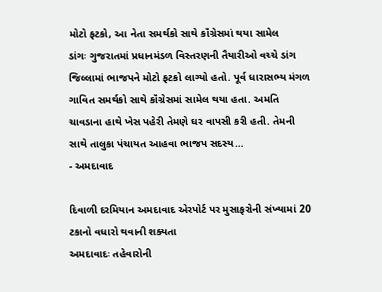મોટો ફટકો, આ નેતા સમર્થકો સાથે કૉંગ્રેસમાં થયા સામેલ
ડાંગઃ ગુજરાતમાં પ્રધાનમંડળ વિસ્તરણની તૈયારીઓ વચ્ચે ડાંગ જિલ્લામાં ભાજપને મોટો ફટકો લાગ્યો હતો. પૂર્વ ધારાસભ્ય મંગળ ગાવિત સમર્થકો સાથે કૉંગ્રેસમાં સામેલ થયા હતા. અમતિ ચાવડાના હાથે ખેસ પહેરી તેમણે ઘર વાપસી કરી હતી. તેમની સાથે તાલુકા પંચાયત આહવા ભાજપ સદસ્ય…
- અમદાવાદ

દિવાળી દરમિયાન અમદાવાદ એરપોર્ટ પર મુસાફરોની સંખ્યામાં 20 ટકાનો વધારો થવાની શક્યતા
અમદાવાદઃ તહેવારોની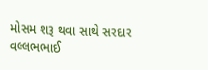મોસમ શરૂ થવા સાથે સરદાર વલ્લભભાઈ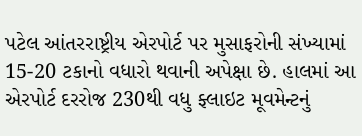પટેલ આંતરરાષ્ટ્રીય એરપોર્ટ પર મુસાફરોની સંખ્યામાં 15-20 ટકાનો વધારો થવાની અપેક્ષા છે. હાલમાં આ એરપોર્ટ દરરોજ 230થી વધુ ફ્લાઇટ મૂવમેન્ટનું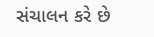સંચાલન કરે છે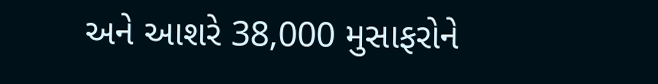અને આશરે 38,000 મુસાફરોને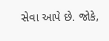સેવા આપે છે. જોકે,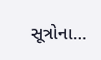સૂત્રોના…